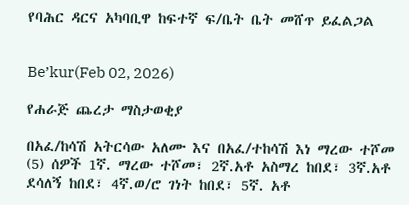የባሕር ዳርና አካባቢዋ ከፍተኛ ፍ/ቤት ቤት መሸጥ ይፈልጋል


Be’kur(Feb 02, 2026)

የሐራጅ ጨረታ ማስታወቂያ

በአፈ/ከሳሽ አትርሳው አለሙ እና በአፈ/ተከሳሽ እነ ማረው ተሾመ (5) ሰዎች 1ኛ. ማረው ተሾመ፣ 2ኛ.አቶ አስማረ ከበደ፣ 3ኛ.አቶ ደሳለኝ ከበደ፣ 4ኛ.ወ/ሮ ገነት ከበደ፣ 5ኛ. አቶ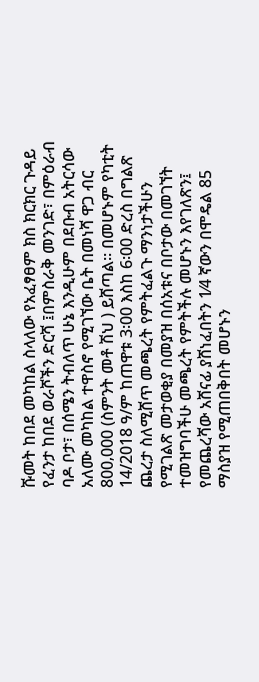ሹመት ከበደ መካከል ስላለው የአፈፃፀም ክስ ክርክር ጉዳይ የፈንታ ከበደ ወራሾችን ድርሻ ፤በምስራቅ መንገድ፣ በምዕራብ ባዶ ቦታ፣ በሰሜን ትብለጥ ሁኔ እንዲሁም በደቡብ አትርሳው አለሙ መካከል ተዋስኖ የሚገኘው ቤት በመነሻ ዋጋ ብር 800‚000 (ስምንት መቶ ሽህ ) ይሸጣል፡፡ በመሆኑም የካቲት 14/2018 ዓ/ም ከጠዋቱ 3፡00 እስከ 6፡00 ድረስ በግልጽ ጨረታ ስለሚሸጥ መጫረት የምትፈልጉ ማንነታችሁን የሚገልጽ መታወቂያ በመያዝ በሰአቱና በቦታው በመገኘት ተመዝግባችሁ መጫረት የምትችሉ መሆኑን እየገለጽን፤ የመጨረሻው አሸናፊ ያሸነፈበትን 1⁄4 ኛውን በሞዴል 85 ማስያዝ የሚጠበቅበት መሆኑን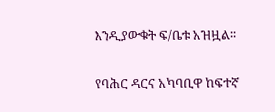እንዲያውቁት ፍ/ቤቱ አዝዟል፡፡

የባሕር ዳርና አካባቢዋ ከፍተኛ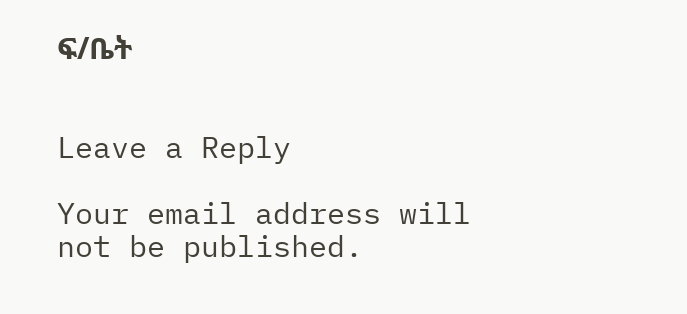ፍ/ቤት


Leave a Reply

Your email address will not be published.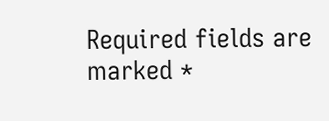Required fields are marked *